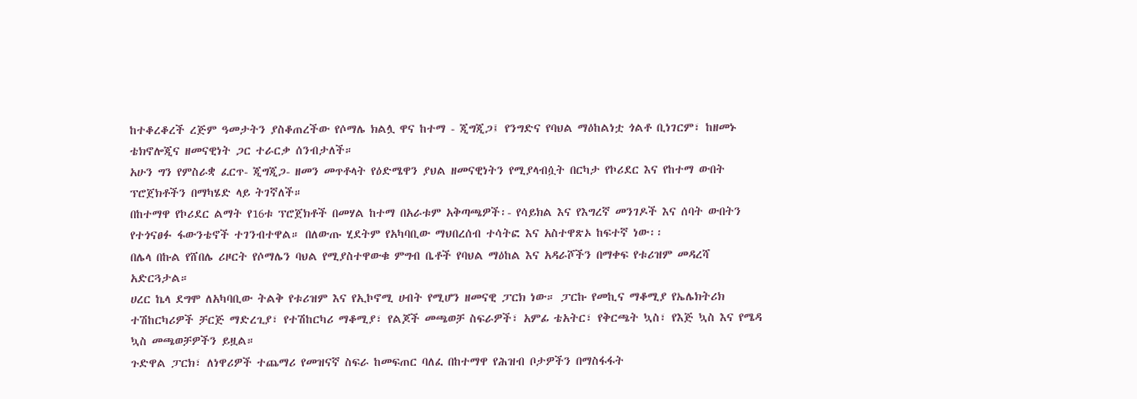ከተቆረቆረች ረጅም ዓመታትን ያስቆጠረችው የሶማሌ ክልሏ ዋና ከተማ - ጂግጂጋ፤ የንግድና የባህል ማዕከልነቷ ጎልቶ ቢነገርም፣ ከዘመኑ ቴክኖሎጂና ዘመናዊነት ጋር ተራርቃ ሰንብታለች።
አሁን ግን የምስራቋ ፈርጥ- ጂግጂጋ- ዘመን መጥቶላት የዕድሜዋን ያህል ዘመናዊነትን የሚያላብሷት በርካታ የኮሪደር እና የከተማ ውበት ፕሮጀክቶችን በማካሄድ ላይ ትገኛለች።
በከተማዋ የኮሪደር ልማት የ16ቱ ፕሮጀክቶች በመሃል ከተማ በአራቱም አቅጣጫዎች፡- የሳይክል እና የእግረኛ መንገዶች እና ሰባት ውበትን የተጎናፀፉ ፋውንቴኖች ተገንብተዋል። በለውጡ ሂደትም የአካባቢው ማህበረሰብ ተሳትፎ እና አስተዋጽኦ ከፍተኛ ነው፡፡
በሌላ በኩል የሸበሌ ሪዞርት የሶማሌን ባህል የሚያስተዋውቁ ምግብ ቤቶች የባህል ማዕከል እና አዳራሾችን በማቀፍ የቱሪዝም መዳረሻ አድርጓታል።
ሀረር ኬላ ደግሞ ለአካባቢው ትልቅ የቱሪዝም እና የኢኮኖሚ ሀብት የሚሆን ዘመናዊ ፓርክ ነው። ፓርኩ የመኪና ማቆሚያ የኤሌክትሪክ ተሽከርካሪዎች ቻርጅ ማድረጊያ፣ የተሽከርካሪ ማቆሚያ፣ የልጆች መጫወቻ ስፍራዎች፣ አምፊ ቴአትር፣ የቅርጫት ኳስ፣ የእጅ ኳስ እና የሜዳ ኳስ መጫወቻዎችን ይዟል።
ጉድዋል ፓርክ፣ ለነዋሪዎች ተጨማሪ የመዝናኛ ስፍራ ከመፍጠር ባለፈ በከተማዋ የሕዝብ ቦታዎችን በማስፋፋት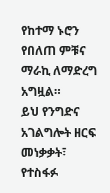የከተማ ኑሮን የበለጠ ምቹና ማራኪ ለማድረግ አግዟል።
ይህ የንግድና አገልግሎት ዘርፍ መነቃቃት፣ የተስፋፉ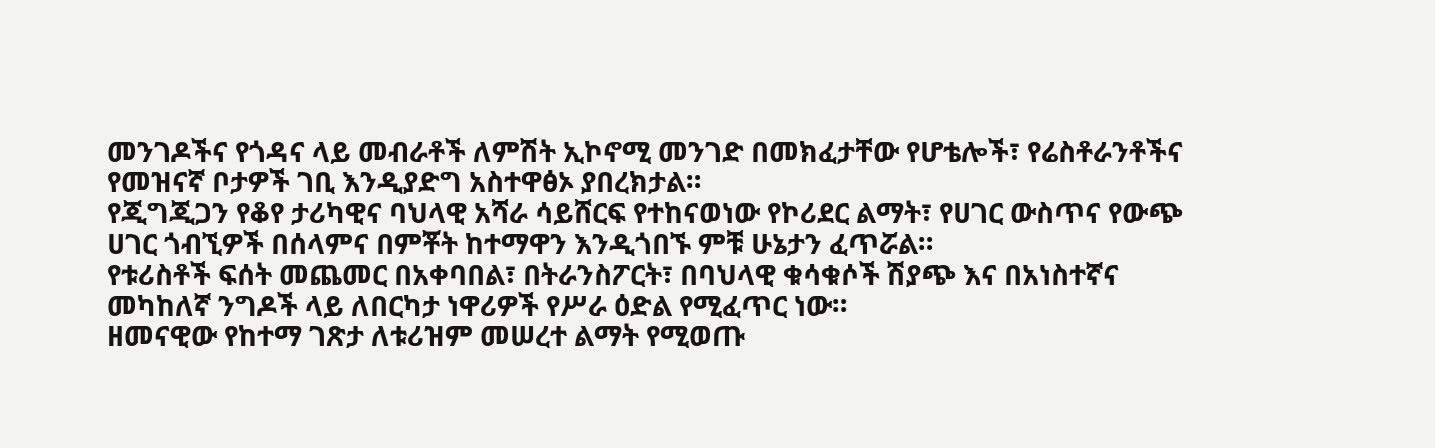መንገዶችና የጎዳና ላይ መብራቶች ለምሽት ኢኮኖሚ መንገድ በመክፈታቸው የሆቴሎች፣ የሬስቶራንቶችና የመዝናኛ ቦታዎች ገቢ እንዲያድግ አስተዋፅኦ ያበረክታል።
የጂግጂጋን የቆየ ታሪካዊና ባህላዊ አሻራ ሳይሸርፍ የተከናወነው የኮሪደር ልማት፣ የሀገር ውስጥና የውጭ ሀገር ጎብኚዎች በሰላምና በምቾት ከተማዋን እንዲጎበኙ ምቹ ሁኔታን ፈጥሯል።
የቱሪስቶች ፍሰት መጨመር በአቀባበል፣ በትራንስፖርት፣ በባህላዊ ቁሳቁሶች ሽያጭ እና በአነስተኛና መካከለኛ ንግዶች ላይ ለበርካታ ነዋሪዎች የሥራ ዕድል የሚፈጥር ነው።
ዘመናዊው የከተማ ገጽታ ለቱሪዝም መሠረተ ልማት የሚወጡ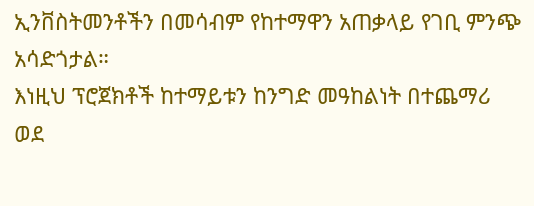ኢንቨስትመንቶችን በመሳብም የከተማዋን አጠቃላይ የገቢ ምንጭ አሳድጎታል።
እነዚህ ፕሮጀክቶች ከተማይቱን ከንግድ መዓከልነት በተጨማሪ ወደ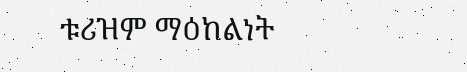ቱሪዝም ማዕከልነት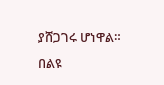ያሸጋገሩ ሆነዋል።
በልዩ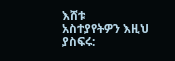እሸቱ
አስተያየትዎን እዚህ ያስፍሩ: